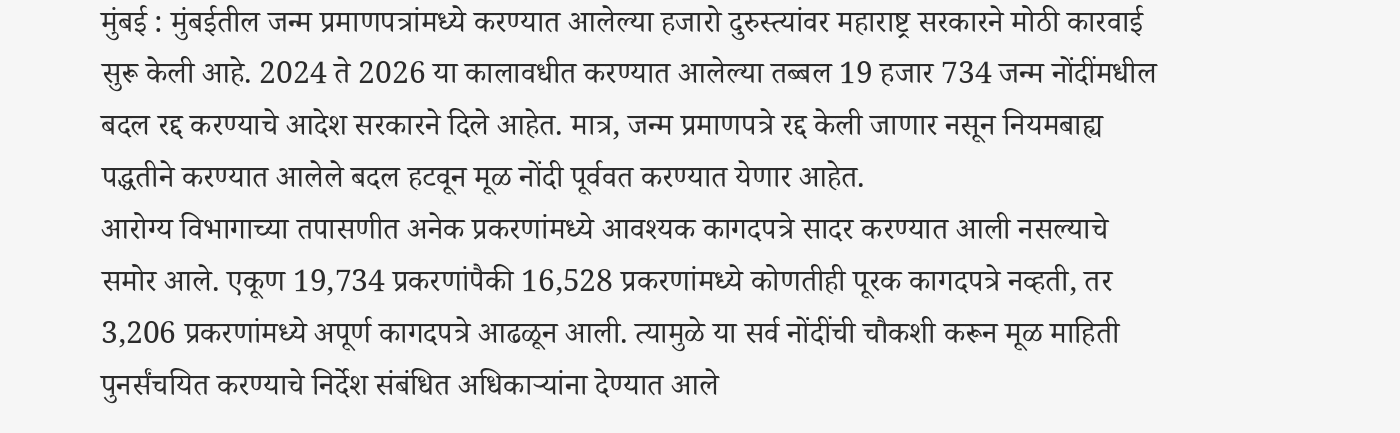मुंबई : मुंबईतील जन्म प्रमाणपत्रांमध्ये करण्यात आलेल्या हजारो दुरुस्त्यांवर महाराष्ट्र सरकारने मोठी कारवाई सुरू केली आहे. 2024 ते 2026 या कालावधीत करण्यात आलेल्या तब्बल 19 हजार 734 जन्म नोंदींमधील बदल रद्द करण्याचे आदेश सरकारने दिले आहेत. मात्र, जन्म प्रमाणपत्रे रद्द केली जाणार नसून नियमबाह्य पद्धतीने करण्यात आलेले बदल हटवून मूळ नोंदी पूर्ववत करण्यात येणार आहेत.
आरोग्य विभागाच्या तपासणीत अनेक प्रकरणांमध्ये आवश्यक कागदपत्रे सादर करण्यात आली नसल्याचे समोर आले. एकूण 19,734 प्रकरणांपैकी 16,528 प्रकरणांमध्ये कोणतीही पूरक कागदपत्रे नव्हती, तर 3,206 प्रकरणांमध्ये अपूर्ण कागदपत्रे आढळून आली. त्यामुळे या सर्व नोंदींची चौकशी करून मूळ माहिती पुनर्संचयित करण्याचे निर्देश संबंधित अधिकाऱ्यांना देण्यात आले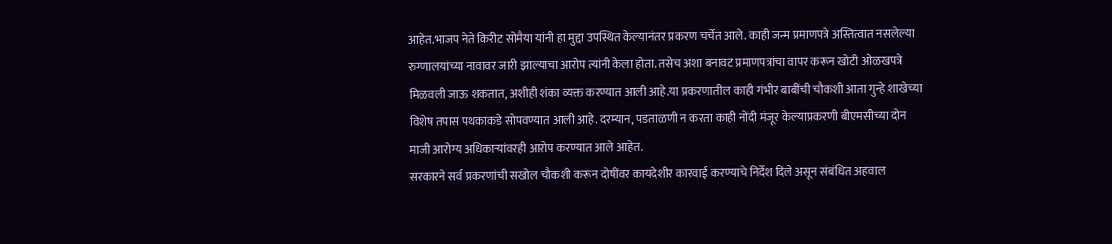आहेत.भाजप नेते किरीट सोमैया यांनी हा मुद्दा उपस्थित केल्यानंतर प्रकरण चर्चेत आले. काही जन्म प्रमाणपत्रे अस्तित्वात नसलेल्या रुग्णालयांच्या नावावर जारी झाल्याचा आरोप त्यांनी केला होता. तसेच अशा बनावट प्रमाणपत्रांचा वापर करून खोटी ओळखपत्रे मिळवली जाऊ शकतात, अशीही शंका व्यक्त करण्यात आली आहे.या प्रकरणातील काही गंभीर बाबींची चौकशी आता गुन्हे शाखेच्या विशेष तपास पथकाकडे सोपवण्यात आली आहे. दरम्यान, पडताळणी न करता काही नोंदी मंजूर केल्याप्रकरणी बीएमसीच्या दोन माजी आरोग्य अधिकाऱ्यांवरही आरोप करण्यात आले आहेत.
सरकारने सर्व प्रकरणांची सखोल चौकशी करून दोषींवर कायदेशीर कारवाई करण्याचे निर्देश दिले असून संबंधित अहवाल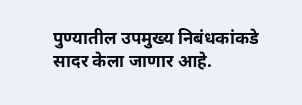पुण्यातील उपमुख्य निबंधकांकडे सादर केला जाणार आहे.